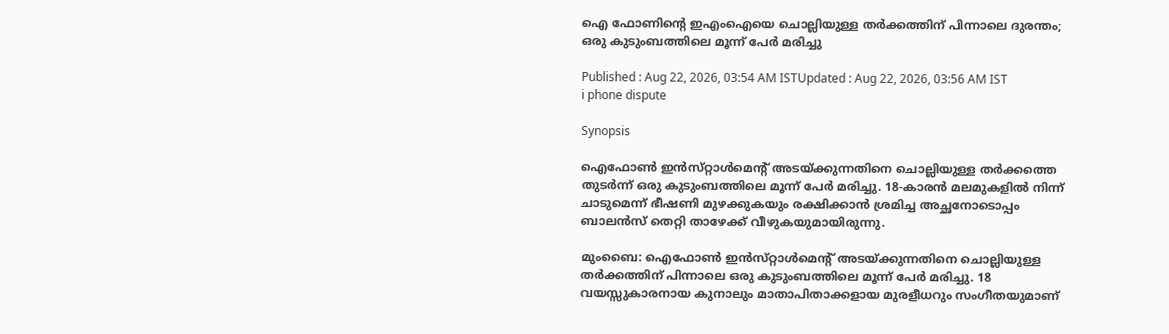ഐ ഫോണിന്‍റെ ഇഎംഐയെ ചൊല്ലിയുള്ള തർക്കത്തിന് പിന്നാലെ ദുരന്തം; ഒരു കുടുംബത്തിലെ മൂന്ന് പേർ മരിച്ചു

Published : Aug 22, 2026, 03:54 AM ISTUpdated : Aug 22, 2026, 03:56 AM IST
i phone dispute

Synopsis

ഐഫോൺ ഇൻസ്‌റ്റാൾമെന്‍റ് അടയ്ക്കുന്നതിനെ ചൊല്ലിയുള്ള തർക്കത്തെ തുടർന്ന് ഒരു കുടുംബത്തിലെ മൂന്ന് പേർ മരിച്ചു. 18-കാരൻ മലമുകളിൽ നിന്ന് ചാടുമെന്ന് ഭീഷണി മുഴക്കുകയും രക്ഷിക്കാൻ ശ്രമിച്ച അച്ഛനോടൊപ്പം ബാലൻസ് തെറ്റി താഴേക്ക് വീഴുകയുമായിരുന്നു.

മുംബൈ: ഐഫോൺ ഇൻസ്‌റ്റാൾമെന്‍റ് അടയ്ക്കുന്നതിനെ ചൊല്ലിയുള്ള തർക്കത്തിന് പിന്നാലെ ഒരു കുടുംബത്തിലെ മൂന്ന് പേർ മരിച്ചു. 18 വയസ്സുകാരനായ കുനാലും മാതാപിതാക്കളായ മുരളീധറും സംഗീതയുമാണ്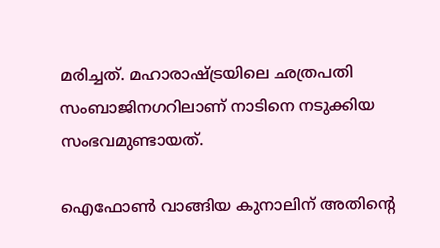മരിച്ചത്. മഹാരാഷ്ട്രയിലെ ഛത്രപതി സംബാജിനഗറിലാണ് നാടിനെ നടുക്കിയ സംഭവമുണ്ടായത്.

ഐഫോൺ വാങ്ങിയ കുനാലിന് അതിന്റെ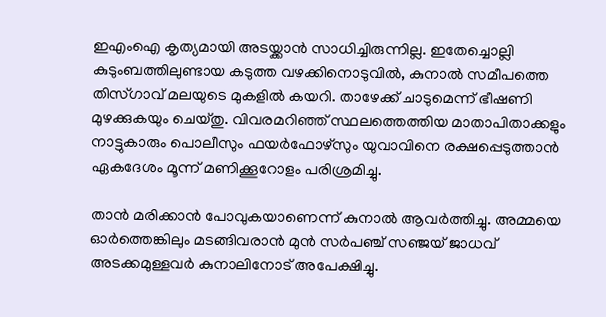ഇഎംഐ കൃത്യമായി അടയ്ക്കാൻ സാധിച്ചിരുന്നില്ല. ഇതേച്ചൊല്ലി കുടുംബത്തിലുണ്ടായ കടുത്ത വഴക്കിനൊടുവിൽ, കുനാൽ സമീപത്തെ തിസ്ഗാവ് മലയുടെ മുകളിൽ കയറി. താഴേക്ക് ചാടുമെന്ന് ഭീഷണി മുഴക്കുകയും ചെയ്തു. വിവരമറിഞ്ഞ് സ്ഥലത്തെത്തിയ മാതാപിതാക്കളും നാട്ടുകാരും പൊലീസും ഫയർഫോഴ്സും യുവാവിനെ രക്ഷപ്പെടുത്താൻ ഏകദേശം മൂന്ന് മണിക്കൂറോളം പരിശ്രമിച്ചു.

താൻ മരിക്കാൻ പോവുകയാണെന്ന് കുനാൽ ആവർത്തിച്ചു. അമ്മയെ ഓർത്തെങ്കിലും മടങ്ങിവരാൻ മുൻ സർപഞ്ച് സഞ്ജയ് ജാധവ് അടക്കമുള്ളവർ കുനാലിനോട് അപേക്ഷിച്ചു.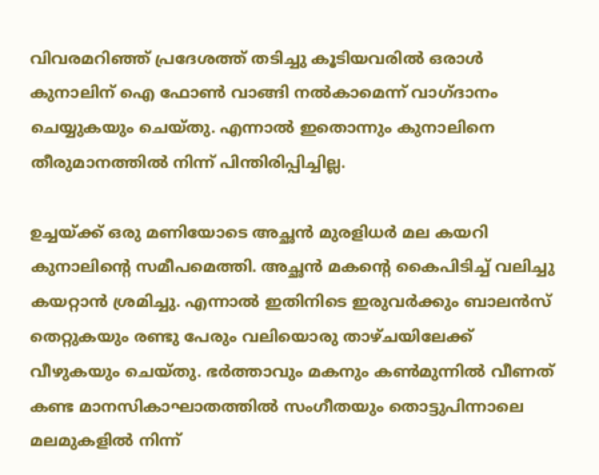വിവരമറിഞ്ഞ് പ്രദേശത്ത് തടിച്ചു കൂടിയവരിൽ ഒരാൾ കുനാലിന് ഐ ഫോൺ വാങ്ങി നൽകാമെന്ന് വാഗ്ദാനം ചെയ്യുകയും ചെയ്തു. എന്നാൽ ഇതൊന്നും കുനാലിനെ തീരുമാനത്തിൽ നിന്ന് പിന്തിരിപ്പിച്ചില്ല.

ഉച്ചയ്ക്ക് ഒരു മണിയോടെ അച്ഛൻ മുരളിധർ മല കയറി കുനാലിന്‍റെ സമീപമെത്തി. അച്ഛൻ മകന്‍റെ കൈപിടിച്ച് വലിച്ചു കയറ്റാൻ ശ്രമിച്ചു. എന്നാൽ ഇതിനിടെ ഇരുവർക്കും ബാലൻസ് തെറ്റുകയും രണ്ടു പേരും വലിയൊരു താഴ്ചയിലേക്ക് വീഴുകയും ചെയ്തു. ഭർത്താവും മകനും കൺമുന്നിൽ വീണത് കണ്ട മാനസികാഘാതത്തിൽ സംഗീതയും തൊട്ടുപിന്നാലെ മലമുകളിൽ നിന്ന്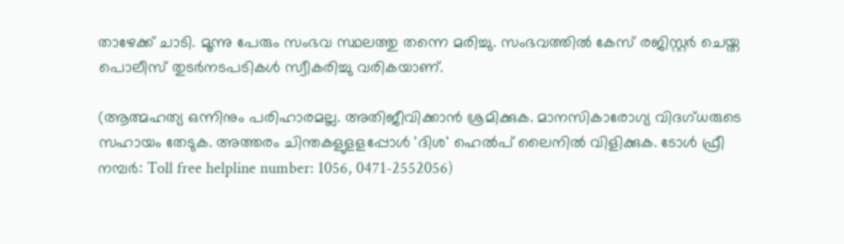താഴേക്ക് ചാടി. മൂന്നു പേരും സംഭവ സ്ഥലത്തു തന്നെ മരിച്ചു. സംഭവത്തിൽ കേസ് രജിസ്റ്റർ ചെയ്ത പൊലീസ് തുടർനടപടികൾ സ്വീകരിച്ചു വരികയാണ്.

(ആത്മഹത്യ ഒന്നിനും പരിഹാരമല്ല. അതിജീവിക്കാൻ ശ്രമിക്കുക. മാനസികാരോഗ്യ വിദഗ്ധരുടെ സഹായം തേടുക. അത്തരം ചിന്തകളുളളപ്പോള്‍ 'ദിശ' ഹെല്‍പ് ലൈനില്‍ വിളിക്കുക. ടോള്‍ ഫ്രീ നമ്പര്‍: Toll free helpline number: 1056, 0471-2552056)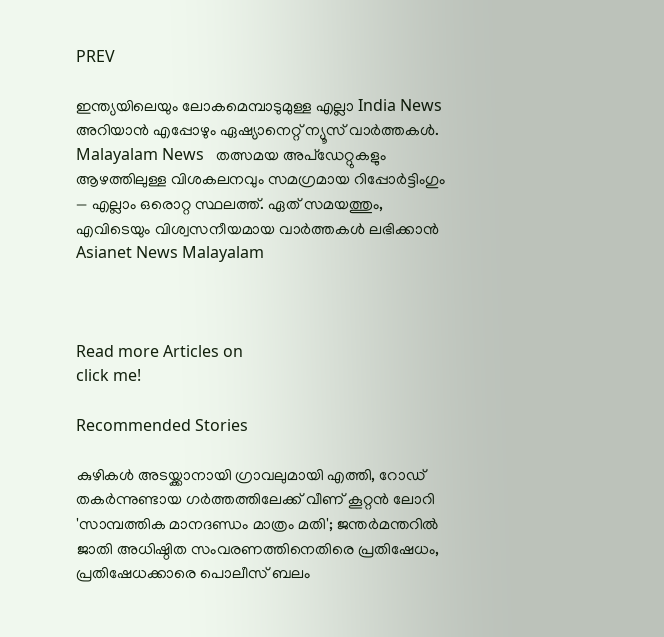PREV

ഇന്ത്യയിലെയും ലോകമെമ്പാടുമുള്ള എല്ലാ India News അറിയാൻ എപ്പോഴും ഏഷ്യാനെറ്റ് ന്യൂസ് വാർത്തകൾ. Malayalam News   തത്സമയ അപ്‌ഡേറ്റുകളും ആഴത്തിലുള്ള വിശകലനവും സമഗ്രമായ റിപ്പോർട്ടിംഗും — എല്ലാം ഒരൊറ്റ സ്ഥലത്ത്. ഏത് സമയത്തും, എവിടെയും വിശ്വസനീയമായ വാർത്തകൾ ലഭിക്കാൻ Asianet News Malayalam



Read more Articles on
click me!

Recommended Stories

കുഴികൾ അടയ്ക്കാനായി ഗ്രാവലുമായി എത്തി, റോഡ് തകർന്നുണ്ടായ ഗർത്തത്തിലേക്ക് വീണ് കൂറ്റൻ ലോറി
'സാമ്പത്തിക മാനദണ്ഡം മാത്രം മതി'; ജന്തർമന്തറിൽ ജാതി അധിഷ്ഠിത സംവരണത്തിനെതിരെ പ്രതിഷേധം, പ്രതിഷേധക്കാരെ പൊലീസ് ബലം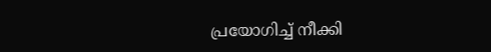പ്രയോഗിച്ച് നീക്കി